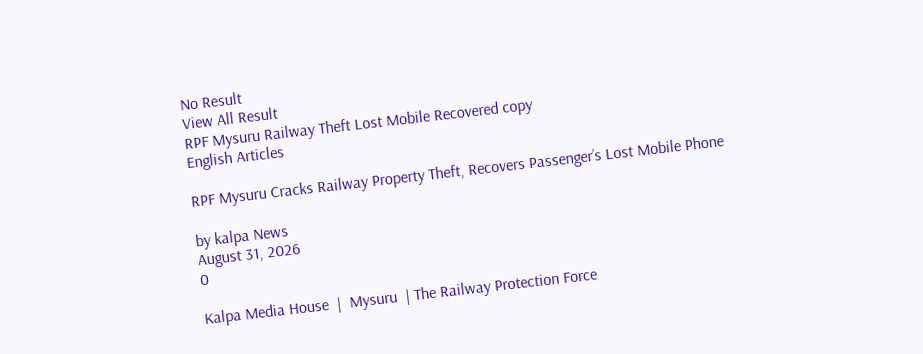No Result
View All Result
RPF Mysuru Railway Theft Lost Mobile Recovered copy
English Articles

RPF Mysuru Cracks Railway Property Theft, Recovers Passenger’s Lost Mobile Phone

by kalpa News
August 31, 2026
0

Kalpa Media House  |  Mysuru  | The Railway Protection Force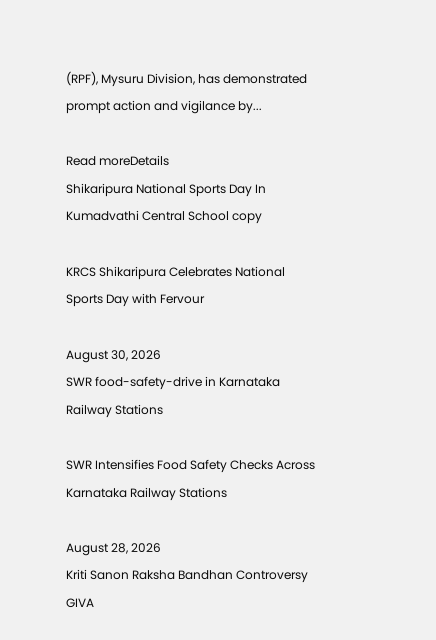(RPF), Mysuru Division, has demonstrated prompt action and vigilance by...

Read moreDetails
Shikaripura National Sports Day In Kumadvathi Central School copy

KRCS Shikaripura Celebrates National Sports Day with Fervour

August 30, 2026
SWR food-safety-drive in Karnataka Railway Stations

SWR Intensifies Food Safety Checks Across Karnataka Railway Stations

August 28, 2026
Kriti Sanon Raksha Bandhan Controversy GIVA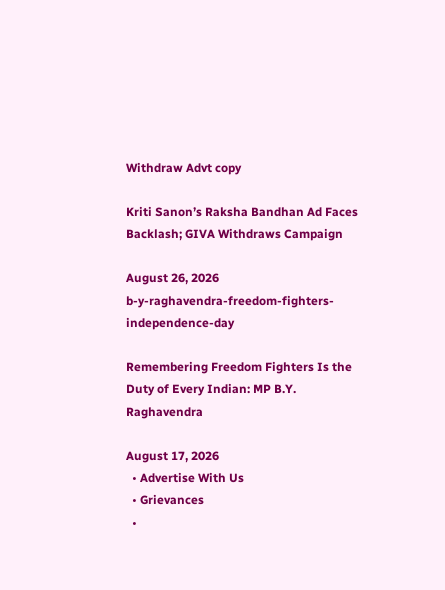Withdraw Advt copy

Kriti Sanon’s Raksha Bandhan Ad Faces Backlash; GIVA Withdraws Campaign

August 26, 2026
b-y-raghavendra-freedom-fighters-independence-day

Remembering Freedom Fighters Is the Duty of Every Indian: MP B.Y. Raghavendra

August 17, 2026
  • Advertise With Us
  • Grievances
  •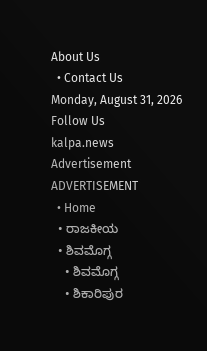About Us
  • Contact Us
Monday, August 31, 2026
Follow Us
kalpa.news
Advertisement
ADVERTISEMENT
  • Home
  • ರಾಜಕೀಯ
  • ಶಿವಮೊಗ್ಗ
    • ಶಿವಮೊಗ್ಗ
    • ಶಿಕಾರಿಪುರ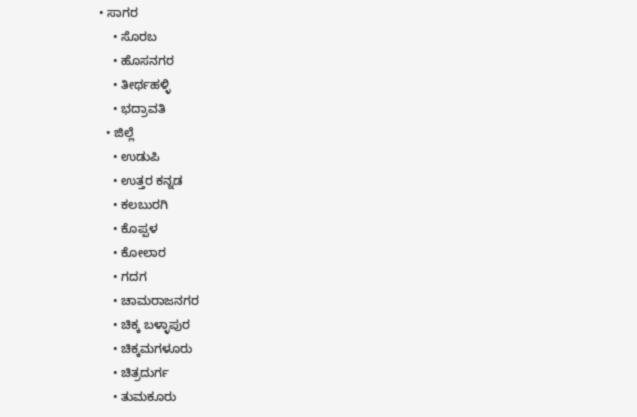• ಸಾಗರ
    • ಸೊರಬ
    • ಹೊಸನಗರ
    • ತೀರ್ಥಹಳ್ಳಿ
    • ಭದ್ರಾವತಿ
  • ಜಿಲ್ಲೆ
    • ಉಡುಪಿ
    • ಉತ್ತರ ಕನ್ನಡ
    • ಕಲಬುರಗಿ
    • ಕೊಪ್ಪಳ
    • ಕೋಲಾರ
    • ಗದಗ
    • ಚಾಮರಾಜನಗರ
    • ಚಿಕ್ಕ ಬಳ್ಳಾಪುರ
    • ಚಿಕ್ಕಮಗಳೂರು
    • ಚಿತ್ರದುರ್ಗ
    • ತುಮಕೂರು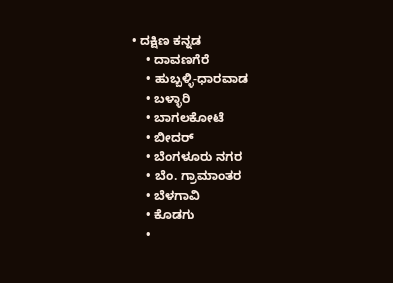• ದಕ್ಷಿಣ ಕನ್ನಡ
    • ದಾವಣಗೆರೆ
    • ಹುಬ್ಬಳ್ಳಿ-ಧಾರವಾಡ
    • ಬಳ್ಳಾರಿ
    • ಬಾಗಲಕೋಟೆ
    • ಬೀದರ್
    • ಬೆಂಗಳೂರು ನಗರ
    • ಬೆಂ. ಗ್ರಾಮಾಂತರ
    • ಬೆಳಗಾವಿ
    • ಕೊಡಗು
    •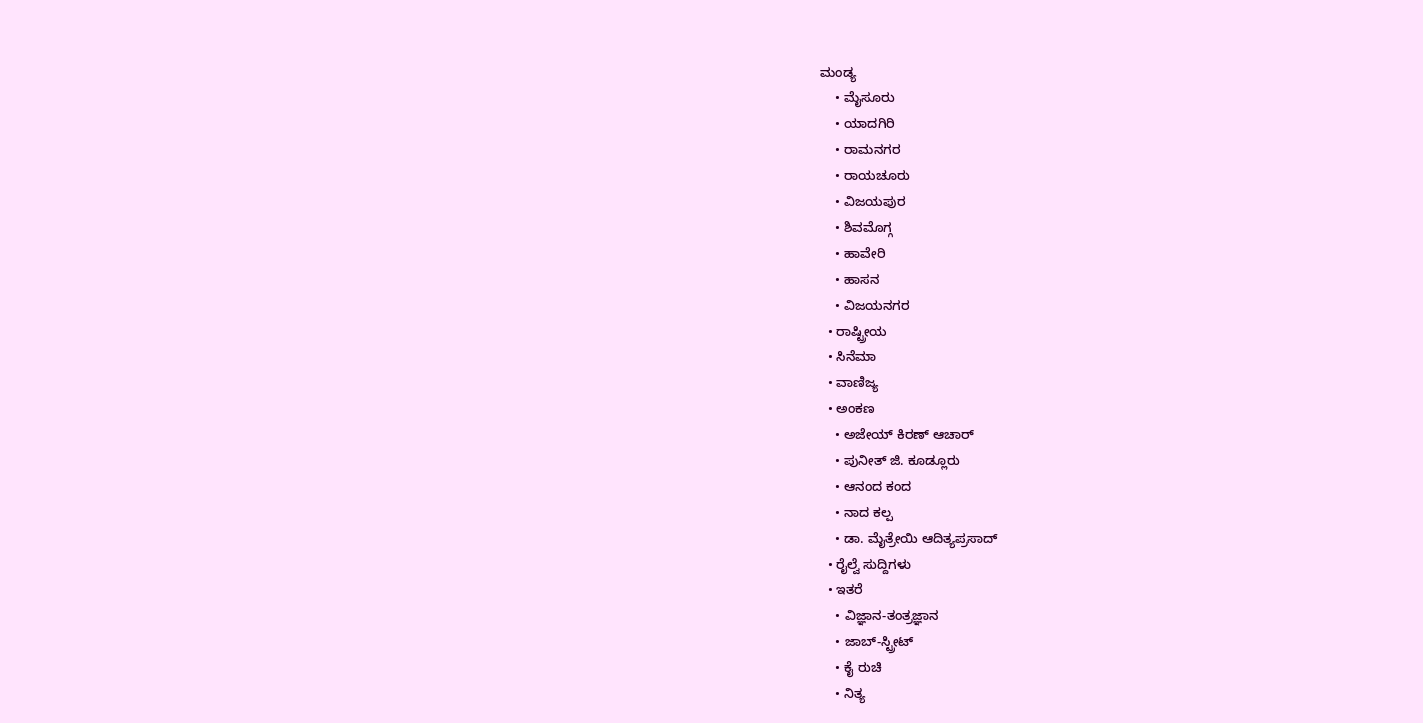ಮಂಡ್ಯ
    • ಮೈಸೂರು
    • ಯಾದಗಿರಿ
    • ರಾಮನಗರ
    • ರಾಯಚೂರು
    • ವಿಜಯಪುರ
    • ಶಿವಮೊಗ್ಗ
    • ಹಾವೇರಿ
    • ಹಾಸನ
    • ವಿಜಯನಗರ
  • ರಾಷ್ಟ್ರೀಯ
  • ಸಿನೆಮಾ
  • ವಾಣಿಜ್ಯ
  • ಅಂಕಣ
    • ಅಜೇಯ್ ಕಿರಣ್ ಆಚಾರ್
    • ಪುನೀತ್ ಜಿ. ಕೂಡ್ಲೂರು
    • ಆನಂದ ಕಂದ
    • ನಾದ ಕಲ್ಪ
    • ಡಾ. ಮೈತ್ರೇಯಿ ಆದಿತ್ಯಪ್ರಸಾದ್
  • ರೈಲ್ವೆ ಸುದ್ದಿಗಳು
  • ಇತರೆ
    • ವಿಜ್ಞಾನ-ತಂತ್ರಜ್ಞಾನ
    • ಜಾಬ್-ಸ್ಟ್ರೀಟ್
    • ಕೈ ರುಚಿ
    • ನಿತ್ಯ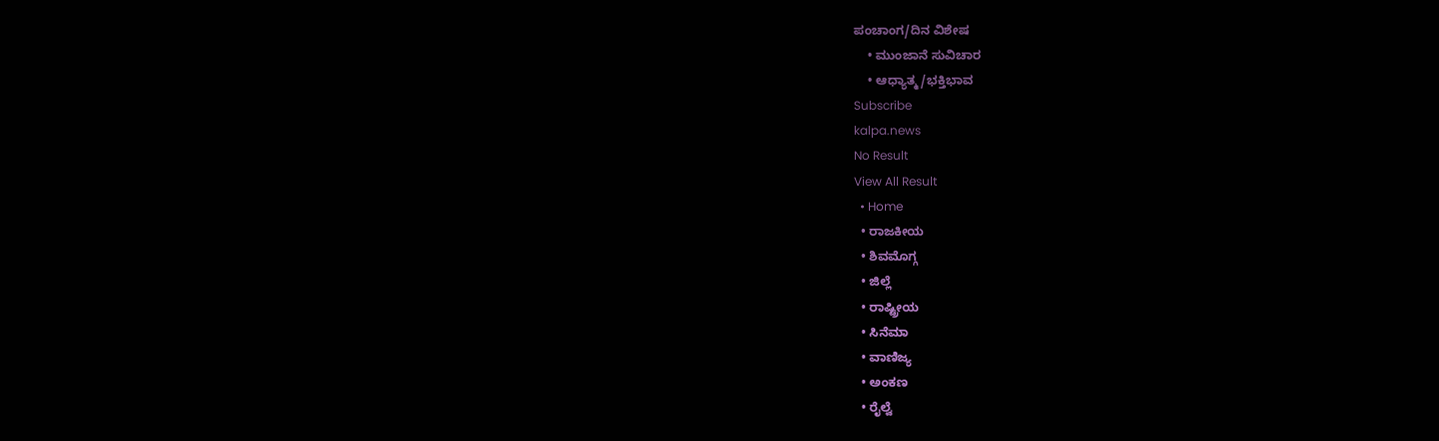ಪಂಚಾಂಗ/ದಿನ ವಿಶೇಷ
    • ಮುಂಜಾನೆ ಸುವಿಚಾರ
    • ಆಧ್ಯಾತ್ಮ/ಭಕ್ತಿಭಾವ
Subscribe
kalpa.news
No Result
View All Result
  • Home
  • ರಾಜಕೀಯ
  • ಶಿವಮೊಗ್ಗ
  • ಜಿಲ್ಲೆ
  • ರಾಷ್ಟ್ರೀಯ
  • ಸಿನೆಮಾ
  • ವಾಣಿಜ್ಯ
  • ಅಂಕಣ
  • ರೈಲ್ವೆ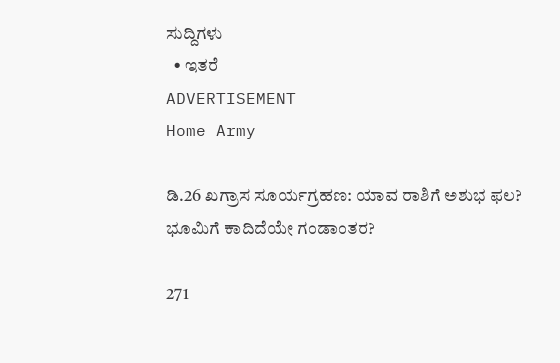ಸುದ್ದಿಗಳು
  • ಇತರೆ
ADVERTISEMENT
Home Army

ಡಿ.26 ಖಗ್ರಾಸ ಸೂರ್ಯಗ್ರಹಣ: ಯಾವ ರಾಶಿಗೆ ಅಶುಭ ಫಲ? ಭೂಮಿಗೆ ಕಾದಿದೆಯೇ ಗಂಡಾಂತರ?

271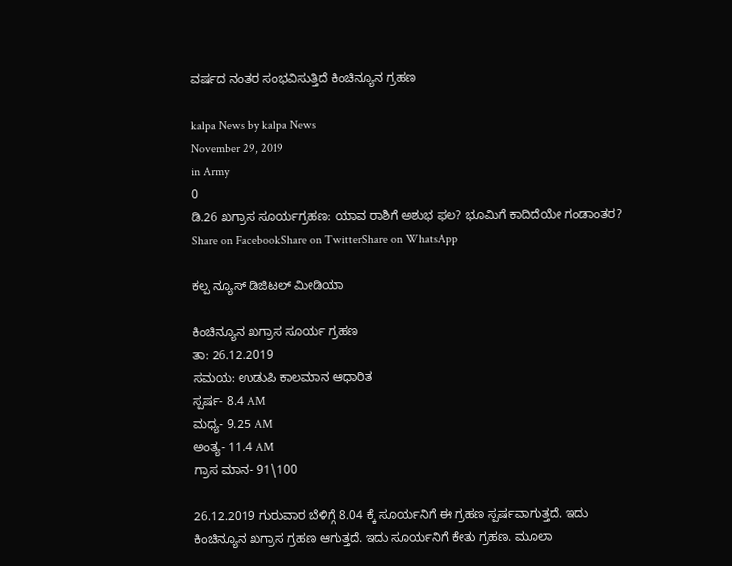ವರ್ಷದ ನಂತರ ಸಂಭವಿಸುತ್ತಿದೆ ಕಿಂಚಿನ್ಯೂನ ಗ್ರಹಣ

kalpa News by kalpa News
November 29, 2019
in Army
0
ಡಿ.26 ಖಗ್ರಾಸ ಸೂರ್ಯಗ್ರಹಣ: ಯಾವ ರಾಶಿಗೆ ಅಶುಭ ಫಲ? ಭೂಮಿಗೆ ಕಾದಿದೆಯೇ ಗಂಡಾಂತರ?
Share on FacebookShare on TwitterShare on WhatsApp

ಕಲ್ಪ ನ್ಯೂಸ್ ಡಿಜಿಟಲ್ ಮೀಡಿಯಾ

ಕಿಂಚಿನ್ಯೂನ ಖಗ್ರಾಸ ಸೂರ್ಯ ಗ್ರಹಣ
ತಾ: 26.12.2019
ಸಮಯ: ಉಡುಪಿ ಕಾಲಮಾನ ಆಧಾರಿತ
ಸ್ಪರ್ಷ- 8.4 AM
ಮಧ್ಯ- 9.25 AM
ಅಂತ್ಯ- 11.4 AM
ಗ್ರಾಸ ಮಾನ- 91\100

26.12.2019 ಗುರುವಾರ ಬೆಳಿಗ್ಗೆ 8.04 ಕ್ಕೆ ಸೂರ್ಯನಿಗೆ ಈ ಗ್ರಹಣ ಸ್ಪರ್ಷವಾಗುತ್ತದೆ. ಇದು ಕಿಂಚಿನ್ಯೂನ ಖಗ್ರಾಸ ಗ್ರಹಣ ಆಗುತ್ತದೆ. ಇದು ಸೂರ್ಯನಿಗೆ ಕೇತು ಗ್ರಹಣ. ಮೂಲಾ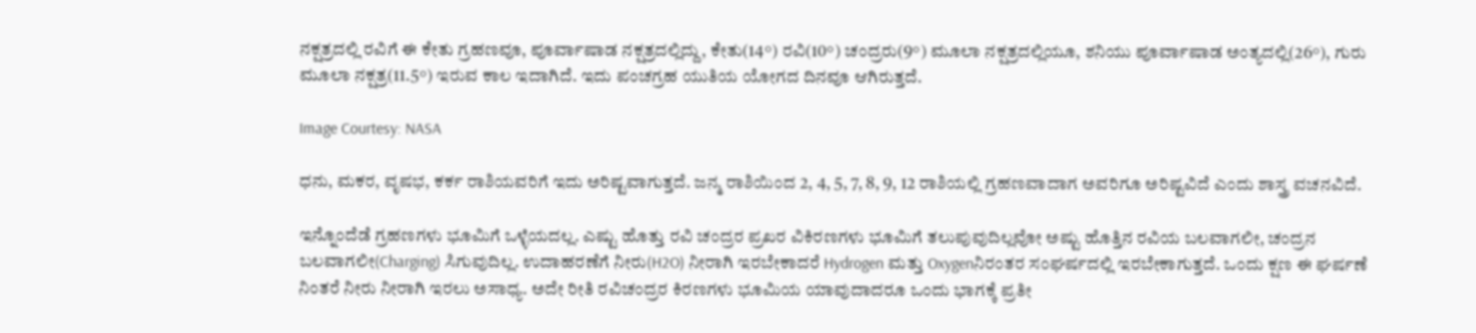ನಕ್ಷತ್ರದಲ್ಲಿ ರವಿಗೆ ಈ ಕೇತು ಗ್ರಹಣವೂ, ಪೂರ್ವಾಷಾಡ ನಕ್ಷತ್ರದಲ್ಲಿದ್ದು, ಕೇತು(14°) ರವಿ(10°) ಚಂದ್ರರು(9°) ಮೂಲಾ ನಕ್ಷತ್ರದಲ್ಲಿಯೂ, ಶನಿಯು ಪೂರ್ವಾಷಾಡ ಅಂತ್ಯದಲ್ಲಿ(26°), ಗುರು ಮೂಲಾ ನಕ್ಷತ್ರ(11.5°) ಇರುವ ಕಾಲ ಇದಾಗಿದೆ. ಇದು ಪಂಚಗ್ರಹ ಯುತಿಯ ಯೋಗದ ದಿನವೂ ಆಗಿರುತ್ತದೆ.

Image Courtesy: NASA

ಧನು, ಮಕರ, ವೃಷಭ, ಕರ್ಕ ರಾಶಿಯವರಿಗೆ ಇದು ಅರಿಷ್ಟವಾಗುತ್ತದೆ. ಜನ್ಮ ರಾಶಿಯಿಂದ 2, 4, 5, 7, 8, 9, 12 ರಾಶಿಯಲ್ಲಿ ಗ್ರಹಣವಾದಾಗ ಅವರಿಗೂ ಅರಿಷ್ಟವಿದೆ ಎಂದು ಶಾಸ್ತ್ರ ವಚನವಿದೆ.

ಇನ್ನೊಂದೆಡೆ ಗ್ರಹಣಗಳು ಭೂಮಿಗೆ ಒಳ್ಳೆಯದಲ್ಲ. ಎಷ್ಟು ಹೊತ್ತು ರವಿ ಚಂದ್ರರ ಪ್ರಖರ ವಿಕಿರಣಗಳು ಭೂಮಿಗೆ ತಲುಪುವುದಿಲ್ಲವೋ ಅಷ್ಟು ಹೊತ್ತಿನ ರವಿಯ ಬಲವಾಗಲೀ, ಚಂದ್ರನ ಬಲವಾಗಲೀ(Charging) ಸಿಗುವುದಿಲ್ಲ. ಉದಾಹರಣೆಗೆ ನೀರು(H2O) ನೀರಾಗಿ ಇರಬೇಕಾದರೆ Hydrogen ಮತ್ತು Oxygenನಿರಂತರ ಸಂಘರ್ಷದಲ್ಲಿ ಇರಬೇಕಾಗುತ್ತದೆ. ಒಂದು ಕ್ಷಣ ಈ ಘರ್ಷಣೆ ನಿಂತರೆ ನೀರು ನೀರಾಗಿ ಇರಲು ಅಸಾಧ್ಯ. ಅದೇ ರೀತಿ ರವಿಚಂದ್ರರ ಕಿರಣಗಳು ಭೂಮಿಯ ಯಾವುದಾದರೂ ಒಂದು ಭಾಗಕ್ಕೆ ಪ್ರತೀ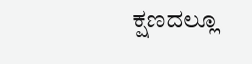ಕ್ಷಣದಲ್ಲೂ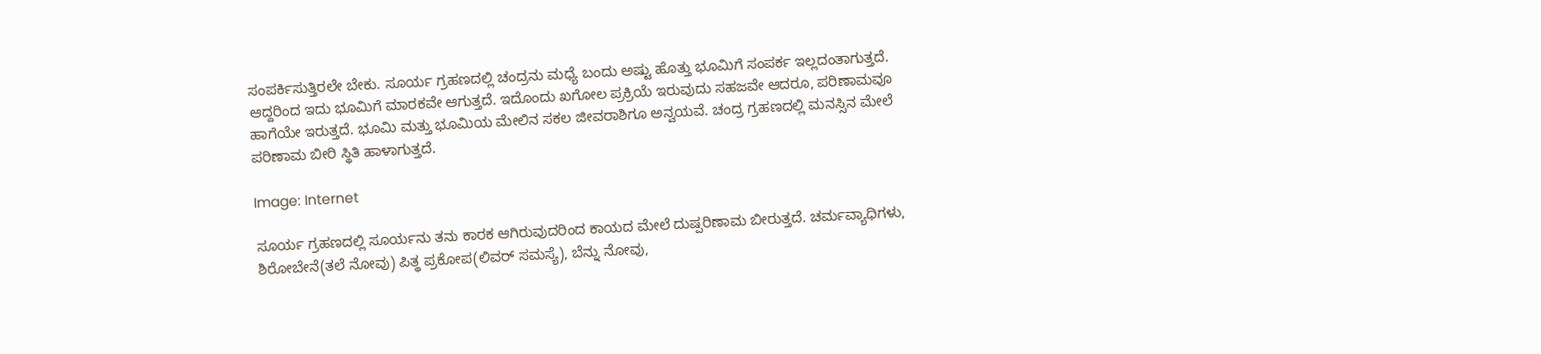ಸಂಪರ್ಕಿಸುತ್ತಿರಲೇ ಬೇಕು. ಸೂರ್ಯ ಗ್ರಹಣದಲ್ಲಿ ಚಂದ್ರನು ಮಧ್ಯೆ ಬಂದು ಅಷ್ಟು ಹೊತ್ತು ಭೂಮಿಗೆ ಸಂಪರ್ಕ ಇಲ್ಲದಂತಾಗುತ್ತದೆ. ಆದ್ದರಿಂದ ಇದು ಭೂಮಿಗೆ ಮಾರಕವೇ ಆಗುತ್ತದೆ. ಇದೊಂದು ಖಗೋಲ ಪ್ರಕ್ರಿಯೆ ಇರುವುದು ಸಹಜವೇ ಆದರೂ, ಪರಿಣಾಮವೂ ಹಾಗೆಯೇ ಇರುತ್ತದೆ. ಭೂಮಿ ಮತ್ತು ಭೂಮಿಯ ಮೇಲಿನ ಸಕಲ ಜೀವರಾಶಿಗೂ ಅನ್ವಯವೆ. ಚಂದ್ರ ಗ್ರಹಣದಲ್ಲಿ ಮನಸ್ಸಿನ ಮೇಲೆ ಪರಿಣಾಮ ಬೀರಿ ಸ್ಥಿತಿ ಹಾಳಾಗುತ್ತದೆ.

Image: Internet

ಸೂರ್ಯ ಗ್ರಹಣದಲ್ಲಿ ಸೂರ್ಯನು ತನು ಕಾರಕ ಆಗಿರುವುದರಿಂದ ಕಾಯದ ಮೇಲೆ ದುಷ್ಪರಿಣಾಮ ಬೀರುತ್ತದೆ. ಚರ್ಮವ್ಯಾಧಿಗಳು, ಶಿರೋಬೇನೆ(ತಲೆ ನೋವು) ಪಿತ್ಥ ಪ್ರಕೋಪ(ಲಿವರ್ ಸಮಸ್ಯೆ), ಬೆನ್ನು ನೋವು,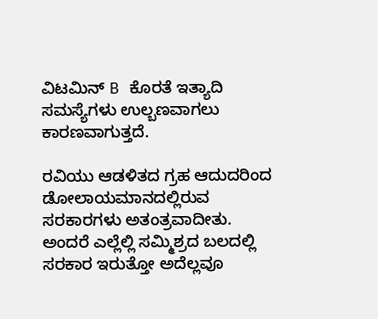ವಿಟಮಿನ್ B ಕೊರತೆ ಇತ್ಯಾದಿ ಸಮಸ್ಯೆಗಳು ಉಲ್ಬಣವಾಗಲು ಕಾರಣವಾಗುತ್ತದೆ.

ರವಿಯು ಆಡಳಿತದ ಗ್ರಹ ಆದುದರಿಂದ ಡೋಲಾಯಮಾನದಲ್ಲಿರುವ ಸರಕಾರಗಳು ಅತಂತ್ರವಾದೀತು. ಅಂದರೆ ಎಲ್ಲೆಲ್ಲಿ ಸಮ್ಮಿಶ್ರದ ಬಲದಲ್ಲಿ ಸರಕಾರ ಇರುತ್ತೋ ಅದೆಲ್ಲವೂ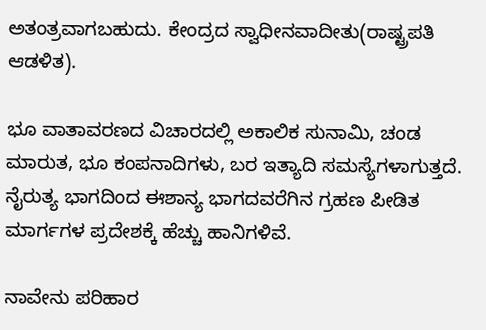ಅತಂತ್ರವಾಗಬಹುದು. ಕೇಂದ್ರದ ಸ್ವಾಧೀನವಾದೀತು(ರಾಷ್ಟ್ರಪತಿ ಆಡಳಿತ).

ಭೂ ವಾತಾವರಣದ ವಿಚಾರದಲ್ಲಿ ಅಕಾಲಿಕ ಸುನಾಮಿ, ಚಂಡ ಮಾರುತ, ಭೂ ಕಂಪನಾದಿಗಳು, ಬರ ಇತ್ಯಾದಿ ಸಮಸ್ಯೆಗಳಾಗುತ್ತದೆ. ನೈರುತ್ಯ ಭಾಗದಿಂದ ಈಶಾನ್ಯ ಭಾಗದವರೆಗಿನ ಗ್ರಹಣ ಪೀಡಿತ ಮಾರ್ಗಗಳ ಪ್ರದೇಶಕ್ಕೆ ಹೆಚ್ಚು ಹಾನಿಗಳಿವೆ.

ನಾವೇನು ಪರಿಹಾರ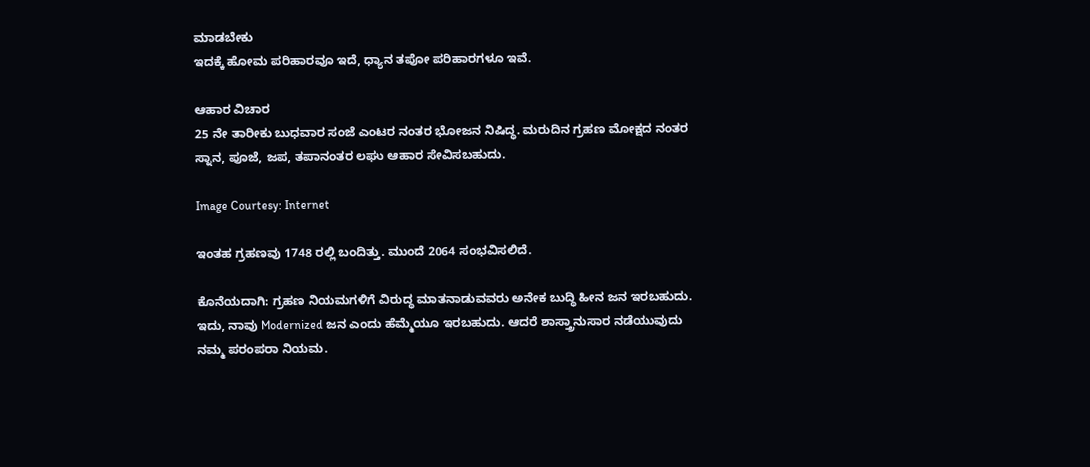ಮಾಡಬೇಕು
ಇದಕ್ಕೆ ಹೋಮ ಪರಿಹಾರವೂ ಇದೆ, ಧ್ಯಾನ ತಪೋ ಪರಿಹಾರಗಳೂ ಇವೆ.

ಆಹಾರ ವಿಚಾರ
25 ನೇ ತಾರೀಕು ಬುಧವಾರ ಸಂಜೆ ಎಂಟರ ನಂತರ ಭೋಜನ ನಿಷಿದ್ಧ. ಮರುದಿನ ಗ್ರಹಣ ಮೋಕ್ಷದ ನಂತರ ಸ್ನಾನ, ಪೂಜೆ, ಜಪ, ತಪಾನಂತರ ಲಘು ಆಹಾರ ಸೇವಿಸಬಹುದು.

Image Courtesy: Internet

ಇಂತಹ ಗ್ರಹಣವು 1748 ರಲ್ಲಿ ಬಂದಿತ್ತು. ಮುಂದೆ 2064 ಸಂಭವಿಸಲಿದೆ.

ಕೊನೆಯದಾಗಿ: ಗ್ರಹಣ ನಿಯಮಗಳಿಗೆ ವಿರುದ್ಧ ಮಾತನಾಡುವವರು ಅನೇಕ ಬುದ್ಧಿ ಹೀನ ಜನ ಇರಬಹುದು. ಇದು, ನಾವು Modernized ಜನ ಎಂದು ಹೆಮ್ಮೆಯೂ ಇರಬಹುದು. ಆದರೆ ಶಾಸ್ತ್ರಾನುಸಾರ ನಡೆಯುವುದು ನಮ್ಮ ಪರಂಪರಾ ನಿಯಮ.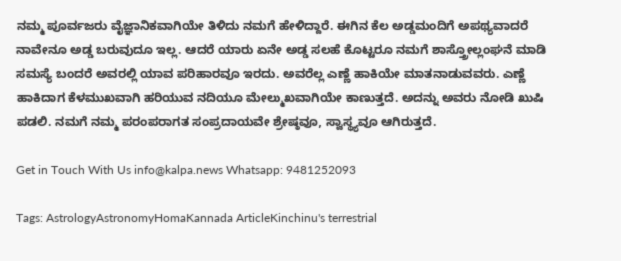ನಮ್ಮ ಪೂರ್ವಜರು ವೈಜ್ಞಾನಿಕವಾಗಿಯೇ ತಿಳಿದು ನಮಗೆ ಹೇಳಿದ್ದಾರೆ. ಈಗಿನ ಕೆಲ ಅಡ್ಡಮಂದಿಗೆ ಅಪಥ್ಯವಾದರೆ ನಾವೇನೂ ಅಡ್ಡ ಬರುವುದೂ ಇಲ್ಲ. ಆದರೆ ಯಾರು ಏನೇ ಅಡ್ಡ ಸಲಹೆ ಕೊಟ್ಟರೂ ನಮಗೆ ಶಾಸ್ತ್ರೋಲ್ಲಂಘನೆ ಮಾಡಿ ಸಮಸ್ಯೆ ಬಂದರೆ ಅವರಲ್ಲಿ ಯಾವ ಪರಿಹಾರವೂ ಇರದು. ಅವರೆಲ್ಲ ಎಣ್ಣೆ ಹಾಕಿಯೇ ಮಾತನಾಡುವವರು. ಎಣ್ಣೆ ಹಾಕಿದಾಗ ಕೆಳಮುಖವಾಗಿ ಹರಿಯುವ ನದಿಯೂ ಮೇಲ್ಮುಖವಾಗಿಯೇ ಕಾಣುತ್ತದೆ. ಅದನ್ನು ಅವರು ನೋಡಿ ಖುಷಿ ಪಡಲಿ. ನಮಗೆ ನಮ್ಮ ಪರಂಪರಾಗತ ಸಂಪ್ರದಾಯವೇ ಶ್ರೇಷ್ಠವೂ, ಸ್ವಾಸ್ಥ್ಯವೂ ಆಗಿರುತ್ತದೆ.

Get in Touch With Us info@kalpa.news Whatsapp: 9481252093

Tags: AstrologyAstronomyHomaKannada ArticleKinchinu's terrestrial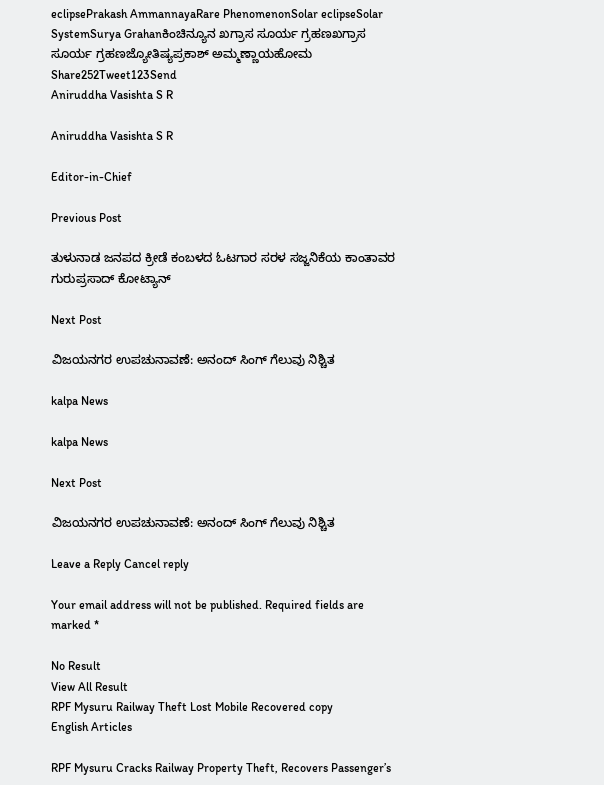eclipsePrakash AmmannayaRare PhenomenonSolar eclipseSolar SystemSurya Grahanಕಿಂಚಿನ್ಯೂನ ಖಗ್ರಾಸ ಸೂರ್ಯ ಗ್ರಹಣಖಗ್ರಾಸ ಸೂರ್ಯ ಗ್ರಹಣಜ್ಯೋತಿಷ್ಯಪ್ರಕಾಶ್ ಅಮ್ಮಣ್ಣಾಯಹೋಮ
Share252Tweet123Send
Aniruddha Vasishta S R

Aniruddha Vasishta S R

Editor-in-Chief

Previous Post

ತುಳುನಾಡ ಜನಪದ ಕ್ರೀಡೆ ಕಂಬಳದ ಓಟಗಾರ ಸರಳ ಸಜ್ಜನಿಕೆಯ ಕಾಂತಾವರ ಗುರುಪ್ರಸಾದ್ ಕೋಟ್ಯಾನ್

Next Post

ವಿಜಯನಗರ ಉಪಚುನಾವಣೆ: ಅನಂದ್ ಸಿಂಗ್ ಗೆಲುವು ನಿಶ್ಚಿತ

kalpa News

kalpa News

Next Post

ವಿಜಯನಗರ ಉಪಚುನಾವಣೆ: ಅನಂದ್ ಸಿಂಗ್ ಗೆಲುವು ನಿಶ್ಚಿತ

Leave a Reply Cancel reply

Your email address will not be published. Required fields are marked *

No Result
View All Result
RPF Mysuru Railway Theft Lost Mobile Recovered copy
English Articles

RPF Mysuru Cracks Railway Property Theft, Recovers Passenger’s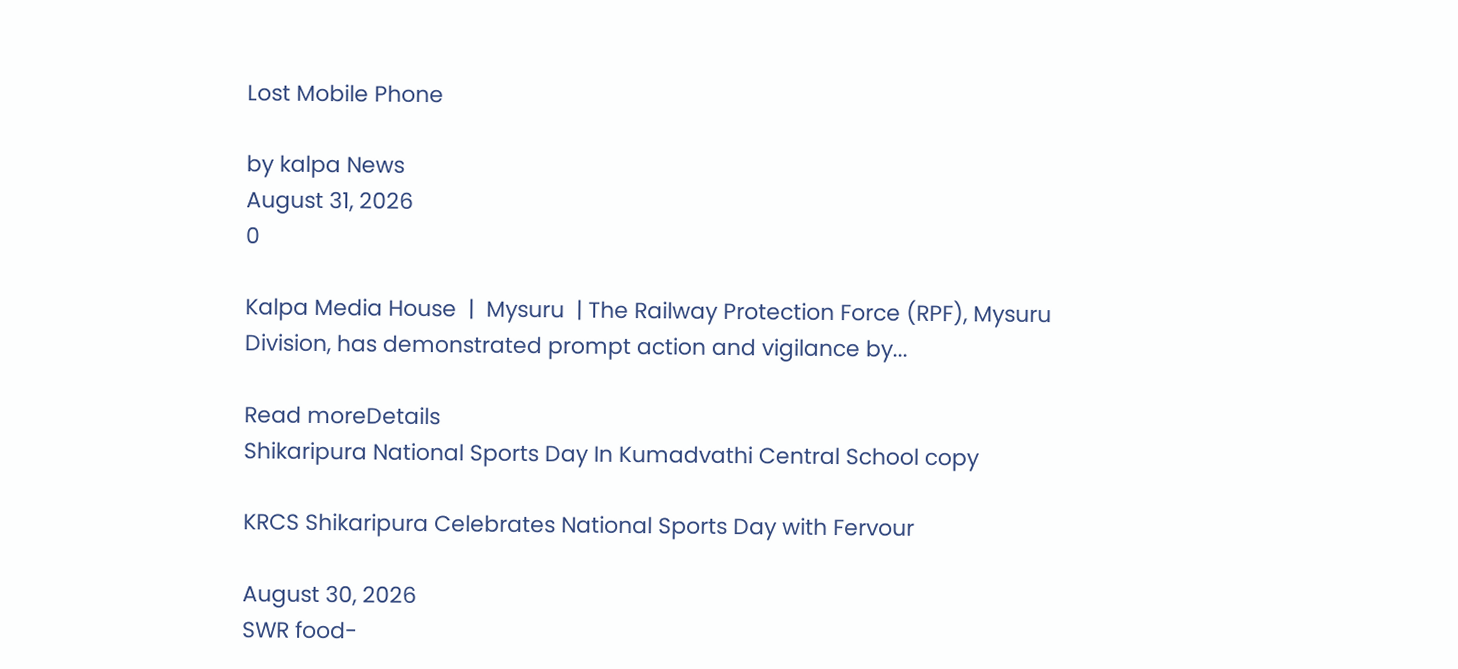Lost Mobile Phone

by kalpa News
August 31, 2026
0

Kalpa Media House  |  Mysuru  | The Railway Protection Force (RPF), Mysuru Division, has demonstrated prompt action and vigilance by...

Read moreDetails
Shikaripura National Sports Day In Kumadvathi Central School copy

KRCS Shikaripura Celebrates National Sports Day with Fervour

August 30, 2026
SWR food-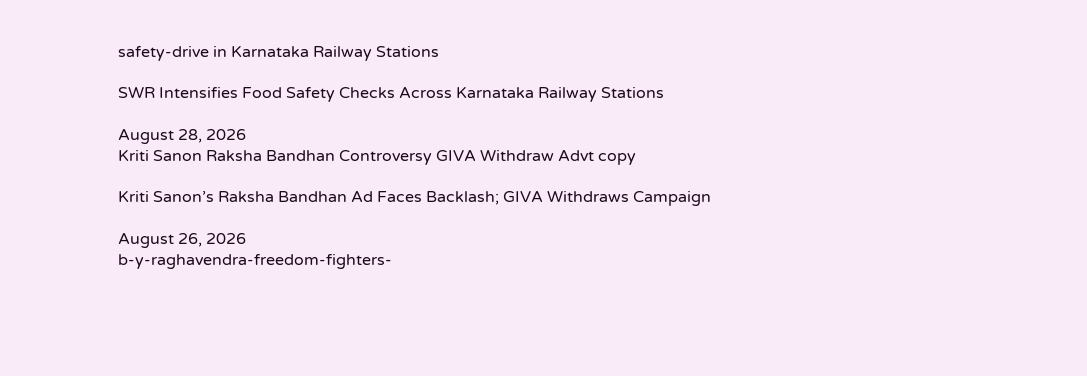safety-drive in Karnataka Railway Stations

SWR Intensifies Food Safety Checks Across Karnataka Railway Stations

August 28, 2026
Kriti Sanon Raksha Bandhan Controversy GIVA Withdraw Advt copy

Kriti Sanon’s Raksha Bandhan Ad Faces Backlash; GIVA Withdraws Campaign

August 26, 2026
b-y-raghavendra-freedom-fighters-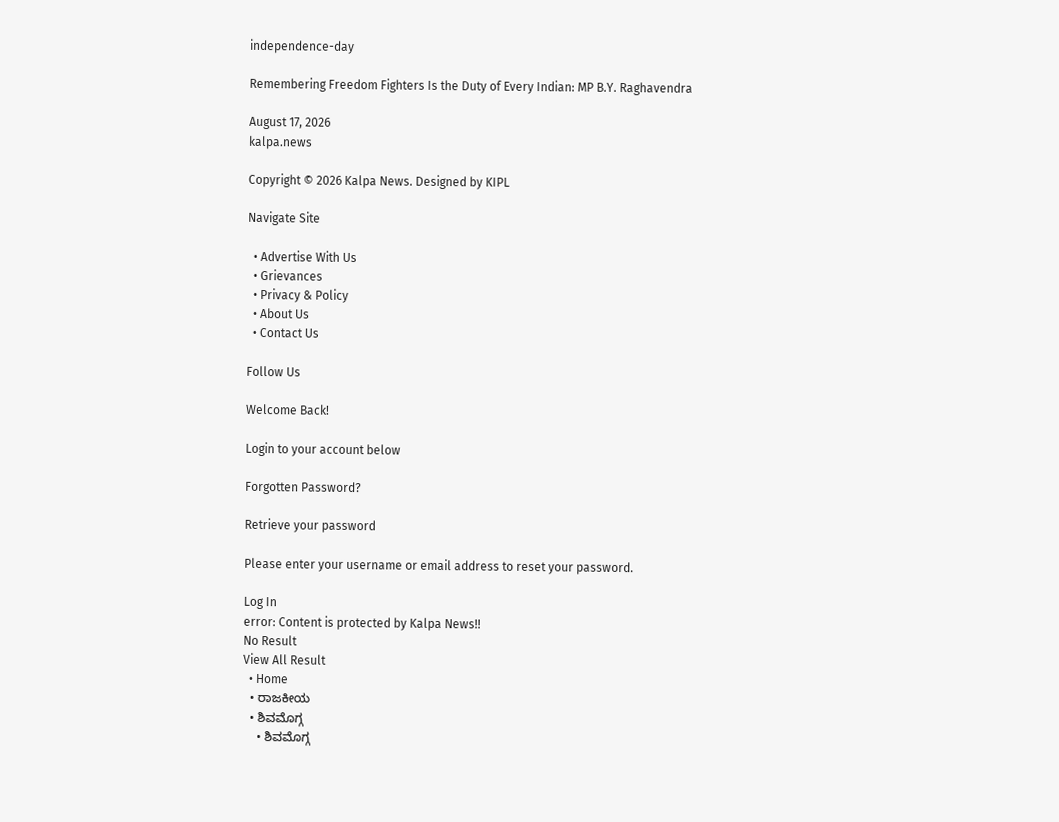independence-day

Remembering Freedom Fighters Is the Duty of Every Indian: MP B.Y. Raghavendra

August 17, 2026
kalpa.news

Copyright © 2026 Kalpa News. Designed by KIPL

Navigate Site

  • Advertise With Us
  • Grievances
  • Privacy & Policy
  • About Us
  • Contact Us

Follow Us

Welcome Back!

Login to your account below

Forgotten Password?

Retrieve your password

Please enter your username or email address to reset your password.

Log In
error: Content is protected by Kalpa News!!
No Result
View All Result
  • Home
  • ರಾಜಕೀಯ
  • ಶಿವಮೊಗ್ಗ
    • ಶಿವಮೊಗ್ಗ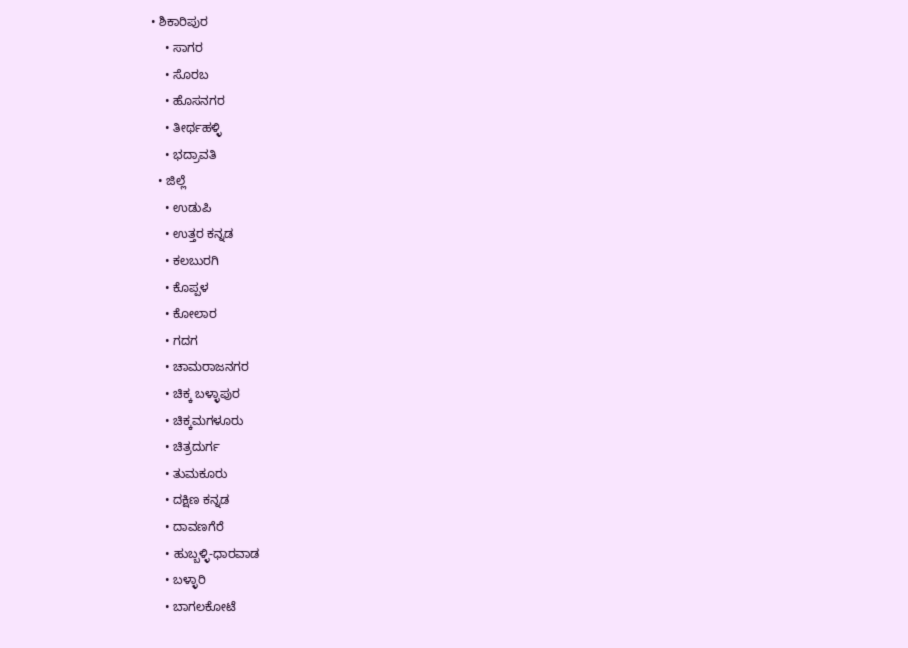• ಶಿಕಾರಿಪುರ
    • ಸಾಗರ
    • ಸೊರಬ
    • ಹೊಸನಗರ
    • ತೀರ್ಥಹಳ್ಳಿ
    • ಭದ್ರಾವತಿ
  • ಜಿಲ್ಲೆ
    • ಉಡುಪಿ
    • ಉತ್ತರ ಕನ್ನಡ
    • ಕಲಬುರಗಿ
    • ಕೊಪ್ಪಳ
    • ಕೋಲಾರ
    • ಗದಗ
    • ಚಾಮರಾಜನಗರ
    • ಚಿಕ್ಕ ಬಳ್ಳಾಪುರ
    • ಚಿಕ್ಕಮಗಳೂರು
    • ಚಿತ್ರದುರ್ಗ
    • ತುಮಕೂರು
    • ದಕ್ಷಿಣ ಕನ್ನಡ
    • ದಾವಣಗೆರೆ
    • ಹುಬ್ಬಳ್ಳಿ-ಧಾರವಾಡ
    • ಬಳ್ಳಾರಿ
    • ಬಾಗಲಕೋಟೆ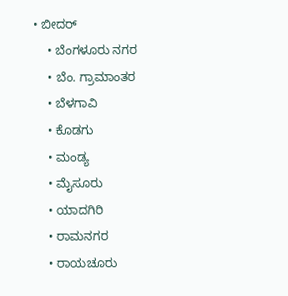• ಬೀದರ್
    • ಬೆಂಗಳೂರು ನಗರ
    • ಬೆಂ. ಗ್ರಾಮಾಂತರ
    • ಬೆಳಗಾವಿ
    • ಕೊಡಗು
    • ಮಂಡ್ಯ
    • ಮೈಸೂರು
    • ಯಾದಗಿರಿ
    • ರಾಮನಗರ
    • ರಾಯಚೂರು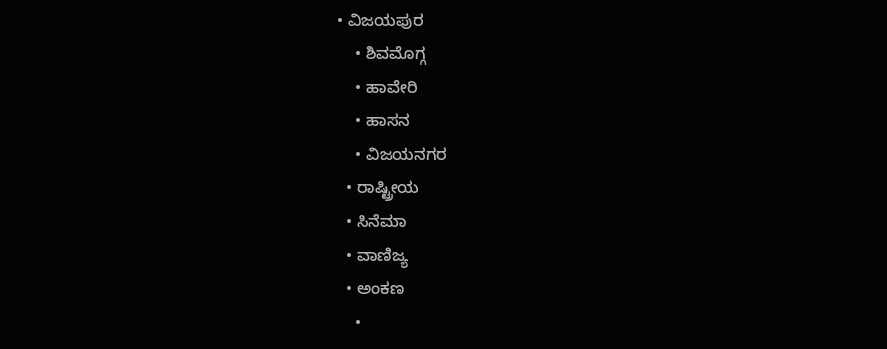• ವಿಜಯಪುರ
    • ಶಿವಮೊಗ್ಗ
    • ಹಾವೇರಿ
    • ಹಾಸನ
    • ವಿಜಯನಗರ
  • ರಾಷ್ಟ್ರೀಯ
  • ಸಿನೆಮಾ
  • ವಾಣಿಜ್ಯ
  • ಅಂಕಣ
    •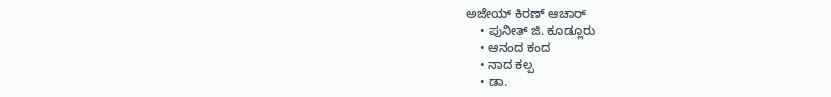ಅಜೇಯ್ ಕಿರಣ್ ಆಚಾರ್
    • ಪುನೀತ್ ಜಿ. ಕೂಡ್ಲೂರು
    • ಆನಂದ ಕಂದ
    • ನಾದ ಕಲ್ಪ
    • ಡಾ.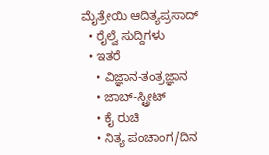ಮೈತ್ರೇಯಿ ಆದಿತ್ಯಪ್ರಸಾದ್
  • ರೈಲ್ವೆ ಸುದ್ದಿಗಳು
  • ಇತರೆ
    • ವಿಜ್ಞಾನ-ತಂತ್ರಜ್ಞಾನ
    • ಜಾಬ್-ಸ್ಟ್ರೀಟ್
    • ಕೈ ರುಚಿ
    • ನಿತ್ಯ ಪಂಚಾಂಗ/ದಿನ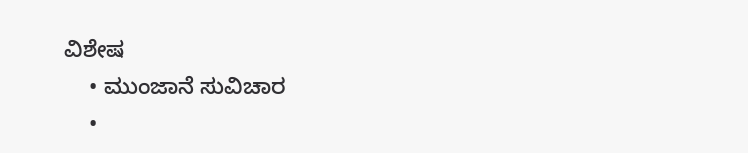ವಿಶೇಷ
    • ಮುಂಜಾನೆ ಸುವಿಚಾರ
    •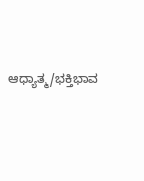ಆಧ್ಯಾತ್ಮ/ಭಕ್ತಿಭಾವ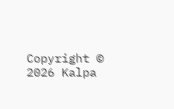Copyright © 2026 Kalpa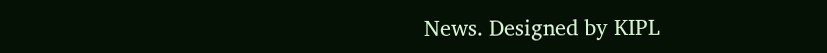News. Designed by KIPL